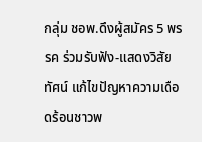กลุ่ม ชอพ.ดึงผู้สมัคร 5 พรรค ร่วมรับฟัง-แสดงวิสัยทัศน์ แก้ไขปัญหาความเดือดร้อนชาวพ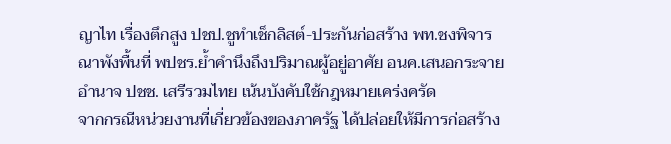ญาไท เรื่องตึกสูง ปชป.ชูทำเช็กลิสต์-ประกันก่อสร้าง พท.ชงพิจารณาพังพื้นที่ พปชร.ย้ำคำนึงถึงปริมาณผู้อยู่อาศัย อนค.เสนอกระจายอำนาจ ปชช. เสรีรวมไทย เน้นบังคับใช้กฎหมายเคร่งครัด
จากกรณีหน่วยงานที่เกี่ยวข้องของภาครัฐ ได้ปล่อยให้มีการก่อสร้าง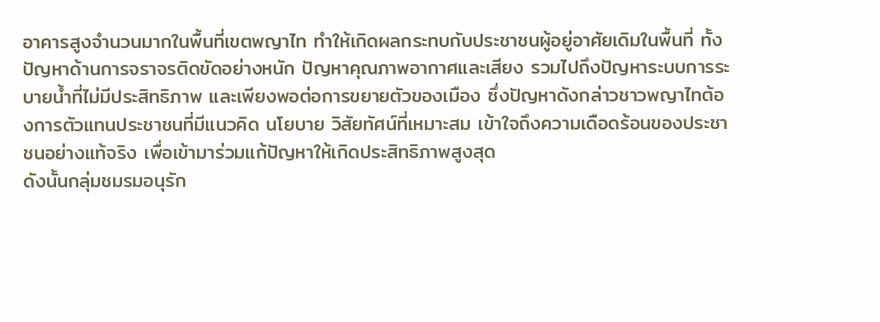อาคารสูงจำนวนมากในพื้นที่เขตพญาไท ทำให้เกิดผลกระทบกับประชาชนผู้อยู่อาศัยเดิมในพื้นที่ ทั้งปัญหาด้านการจราจรติดขัดอย่างหนัก ปัญหาคุณภาพอากาศและเสียง รวมไปถึงปัญหาระบบการระบายน้ำที่ไม่มีประสิทธิภาพ และเพียงพอต่อการขยายตัวของเมือง ซึ่งปัญหาดังกล่าวชาวพญาไทต้องการตัวแทนประชาชนที่มีแนวคิด นโยบาย วิสัยทัศน์ที่เหมาะสม เข้าใจถึงความเดือดร้อนของประชาชนอย่างแท้จริง เพื่อเข้ามาร่วมแก้ปัญหาให้เกิดประสิทธิภาพสูงสุด
ดังนั้นกลุ่มชมรมอนุรัก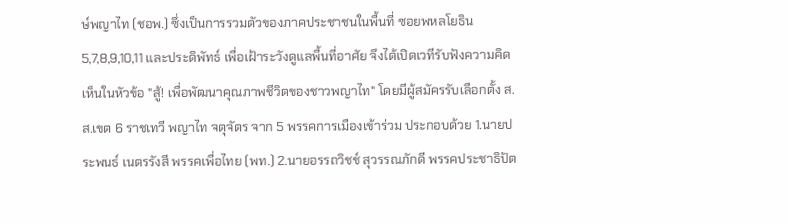ษ์พญาไท (ชอพ.) ซึ่งเป็นการรวมตัวของภาคประชาชนในพื้นที่ ซอยพหลโยธิน 5,7,8,9,10,11 และประดิพัทธ์ เพื่อเฝ้าระวังดูแลพื้นที่อาศัย จึงได้เปิดเวทีรับฟังความคิดเห็นในหัวข้อ "สู้! เพื่อพัฒนาคุณภาพชีวิตของชาวพญาไท" โดยมีผู้สมัครรับเลือกตั้ง ส.ส.เขต 6 ราชเทวี พญาไท จตุจัตร จาก 5 พรรคการเมืองเข้าร่วม ประกอบด้วย 1.นายประพนธ์ เนตรรังสี พรรคเพื่อไทย (พท.) 2.นายอรรถวิชช์ สุวรรณภักดี พรรคประชาธิปัต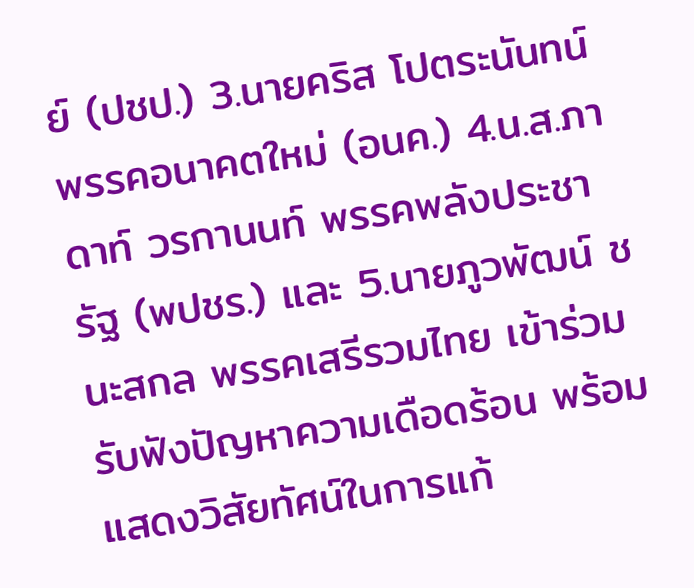ย์ (ปชป.) 3.นายคริส โปตระนันทน์ พรรคอนาคตใหม่ (อนค.) 4.น.ส.ภาดาท์ วรกานนท์ พรรคพลังประชารัฐ (พปชร.) และ 5.นายภูวพัฒน์ ชนะสกล พรรคเสรีรวมไทย เข้าร่วมรับฟังปัญหาความเดือดร้อน พร้อมแสดงวิสัยทัศน์ในการแก้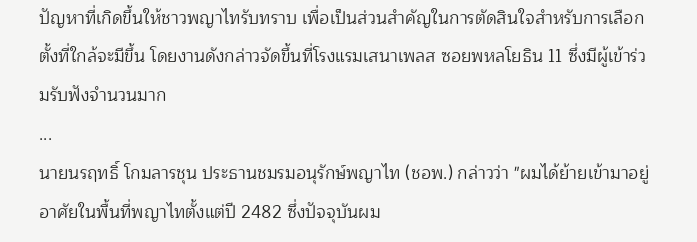ปัญหาที่เกิดขึ้นให้ชาวพญาไทรับทราบ เพื่อเป็นส่วนสำคัญในการตัดสินใจสำหรับการเลือกตั้งที่ใกล้จะมีขึ้น โดยงานดังกล่าวจัดขึ้นที่โรงแรมเสนาเพลส ซอยพหลโยธิน 11 ซึ่งมีผู้เข้าร่วมรับฟังจำนวนมาก
...
นายนรฤทธิ์ โกมลารชุน ประธานชมรมอนุรักษ์พญาไท (ชอพ.) กล่าวว่า "ผมได้ย้ายเข้ามาอยู่อาศัยในพื้นที่พญาไทตั้งแต่ปี 2482 ซึ่งปัจจุบันผม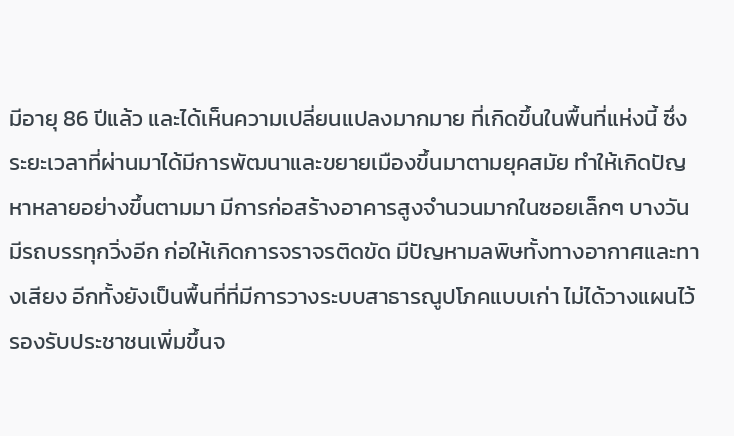มีอายุ 86 ปีแล้ว และได้เห็นความเปลี่ยนแปลงมากมาย ที่เกิดขึ้นในพื้นที่แห่งนี้ ซึ่งระยะเวลาที่ผ่านมาได้มีการพัฒนาและขยายเมืองขึ้นมาตามยุคสมัย ทำให้เกิดปัญหาหลายอย่างขึ้นตามมา มีการก่อสร้างอาคารสูงจำนวนมากในซอยเล็กๆ บางวันมีรถบรรทุกวิ่งอีก ก่อให้เกิดการจราจรติดขัด มีปัญหามลพิษทั้งทางอากาศและทางเสียง อีกทั้งยังเป็นพื้นที่ที่มีการวางระบบสาธารณูปโภคแบบเก่า ไม่ได้วางแผนไว้รองรับประชาชนเพิ่มขึ้นจ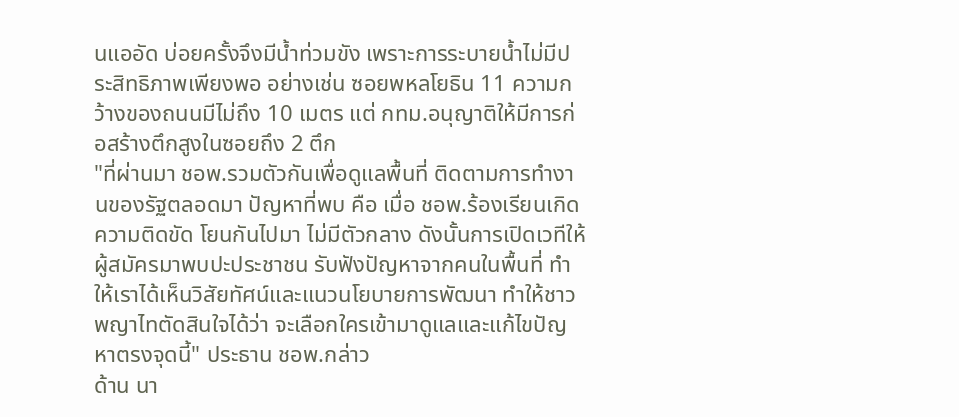นแออัด บ่อยครั้งจึงมีน้ำท่วมขัง เพราะการระบายน้ำไม่มีประสิทธิภาพเพียงพอ อย่างเช่น ซอยพหลโยธิน 11 ความกว้างของถนนมีไม่ถึง 10 เมตร แต่ กทม.อนุญาติให้มีการก่อสร้างตึกสูงในซอยถึง 2 ตึก
"ที่ผ่านมา ชอพ.รวมตัวกันเพื่อดูแลพื้นที่ ติดตามการทำงานของรัฐตลอดมา ปัญหาที่พบ คือ เมื่อ ชอพ.ร้องเรียนเกิดความติดขัด โยนกันไปมา ไม่มีตัวกลาง ดังนั้นการเปิดเวทีให้ผู้สมัครมาพบปะประชาชน รับฟังปัญหาจากคนในพื้นที่ ทำให้เราได้เห็นวิสัยทัศน์และแนวนโยบายการพัฒนา ทำให้ชาวพญาไทตัดสินใจได้ว่า จะเลือกใครเข้ามาดูแลและแก้ไขปัญหาตรงจุดนี้" ประธาน ชอพ.กล่าว
ด้าน นา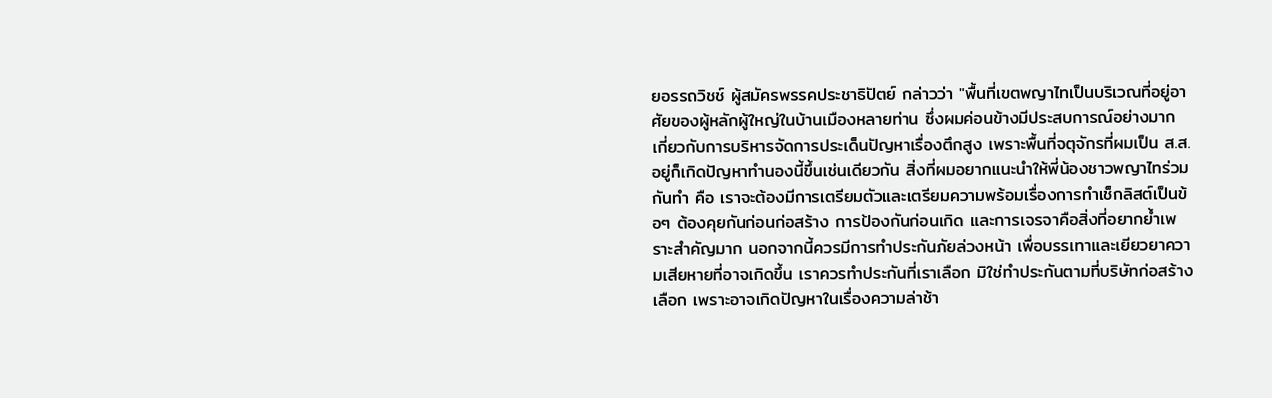ยอรรถวิชช์ ผู้สมัครพรรคประชาธิปัตย์ กล่าวว่า "พื้นที่เขตพญาไทเป็นบริเวณที่อยู่อาศัยของผู้หลักผู้ใหญ่ในบ้านเมืองหลายท่าน ซึ่งผมค่อนข้างมีประสบการณ์อย่างมาก เกี่ยวกับการบริหารจัดการประเด็นปัญหาเรื่องตึกสูง เพราะพื้นที่จตุจักรที่ผมเป็น ส.ส.อยู่ก็เกิดปัญหาทำนองนี้ขึ้นเช่นเดียวกัน สิ่งที่ผมอยากแนะนำให้พี่น้องชาวพญาไทร่วมกันทำ คือ เราจะต้องมีการเตรียมตัวและเตรียมความพร้อมเรื่องการทำเช็กลิสต์เป็นข้อๆ ต้องคุยกันก่อนก่อสร้าง การป้องกันก่อนเกิด และการเจรจาคือสิ่งที่อยากย้ำเพราะสำคัญมาก นอกจากนี้ควรมีการทำประกันภัยล่วงหน้า เพื่อบรรเทาและเยียวยาความเสียหายที่อาจเกิดขึ้น เราควรทำประกันที่เราเลือก มิใช่ทำประกันตามที่บริษัทก่อสร้างเลือก เพราะอาจเกิดปัญหาในเรื่องความล่าช้า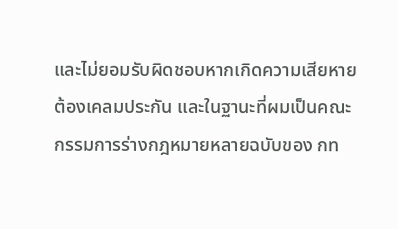และไม่ยอมรับผิดชอบหากเกิดความเสียหายต้องเคลมประกัน และในฐานะที่ผมเป็นคณะกรรมการร่างกฎหมายหลายฉบับของ กท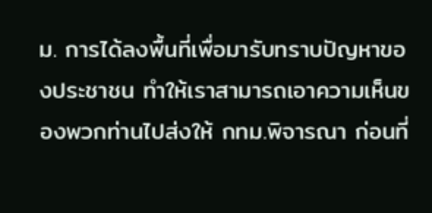ม. การได้ลงพื้นที่เพื่อมารับทราบปัญหาของประชาชน ทำให้เราสามารถเอาความเห็นของพวกท่านไปส่งให้ กทม.พิจารณา ก่อนที่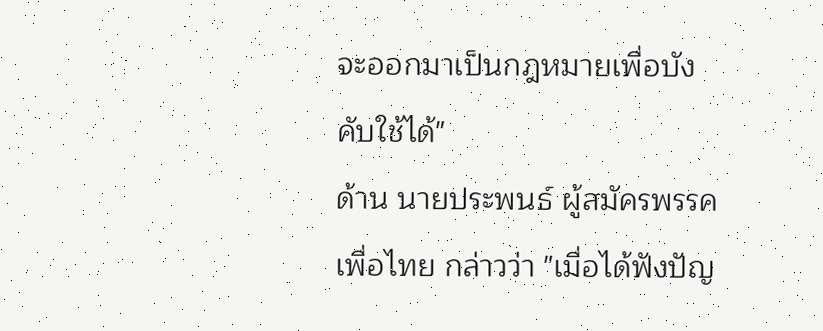จะออกมาเป็นกฎหมายเพื่อบังคับใช้ได้"
ด้าน นายประพนธ์ ผู้สมัครพรรคเพื่อไทย กล่าวว่า "เมื่อได้ฟังปัญ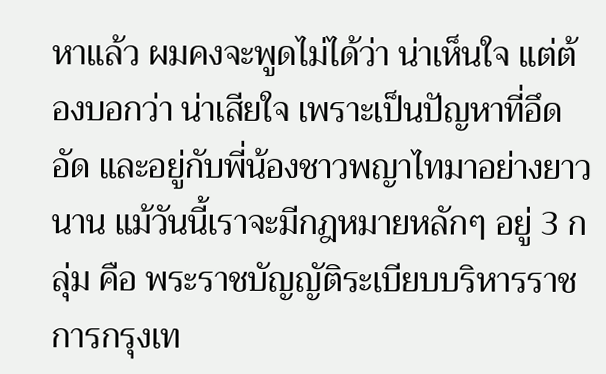หาแล้ว ผมคงจะพูดไม่ได้ว่า น่าเห็นใจ แต่ต้องบอกว่า น่าเสียใจ เพราะเป็นปัญหาที่อึดอัด และอยู่กับพี่น้องชาวพญาไทมาอย่างยาวนาน แม้วันนี้เราจะมีกฎหมายหลักๆ อยู่ 3 กลุ่ม คือ พระราชบัญญัติระเบียบบริหารราชการกรุงเท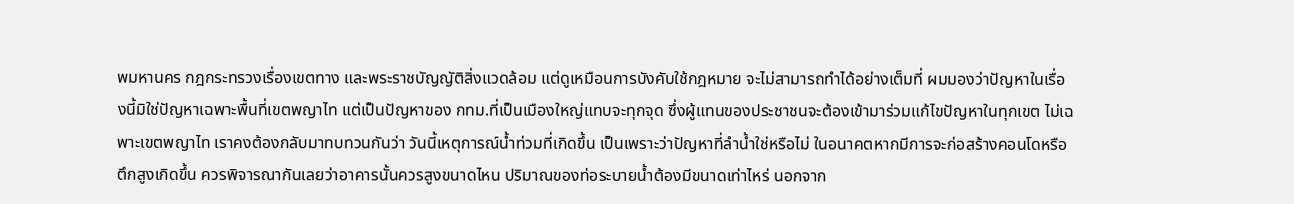พมหานคร กฎกระทรวงเรื่องเขตทาง และพระราชบัญญัติสิ่งแวดล้อม แต่ดูเหมือนการบังคับใช้กฎหมาย จะไม่สามารถทำได้อย่างเต็มที่ ผมมองว่าปัญหาในเรื่องนี้มิใช่ปัญหาเฉพาะพื้นที่เขตพญาไท แต่เป็นปัญหาของ กทม.ที่เป็นเมืองใหญ่แทบจะทุกจุด ซึ่งผู้แทนของประชาชนจะต้องเข้ามาร่วมแก้ไขปัญหาในทุกเขต ไม่เฉพาะเขตพญาไท เราคงต้องกลับมาทบทวนกันว่า วันนี้เหตุการณ์น้ำท่วมที่เกิดขึ้น เป็นเพราะว่าปัญหาที่ลำน้ำใช่หรือไม่ ในอนาคตหากมีการจะก่อสร้างคอนโดหรือตึกสูงเกิดขึ้น ควรพิจารณากันเลยว่าอาคารนั้นควรสูงขนาดไหน ปริมาณของท่อระบายน้ำต้องมีขนาดเท่าไหร่ นอกจาก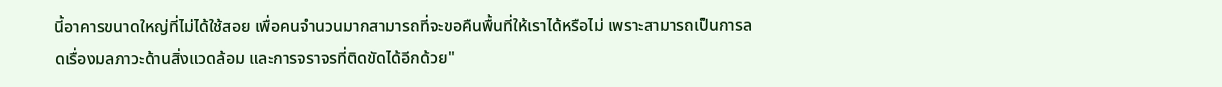นี้อาคารขนาดใหญ่ที่ไม่ได้ใช้สอย เพื่อคนจำนวนมากสามารถที่จะขอคืนพื้นที่ให้เราได้หรือไม่ เพราะสามารถเป็นการลดเรื่องมลภาวะด้านสิ่งแวดล้อม และการจราจรที่ติดขัดได้อีกด้วย"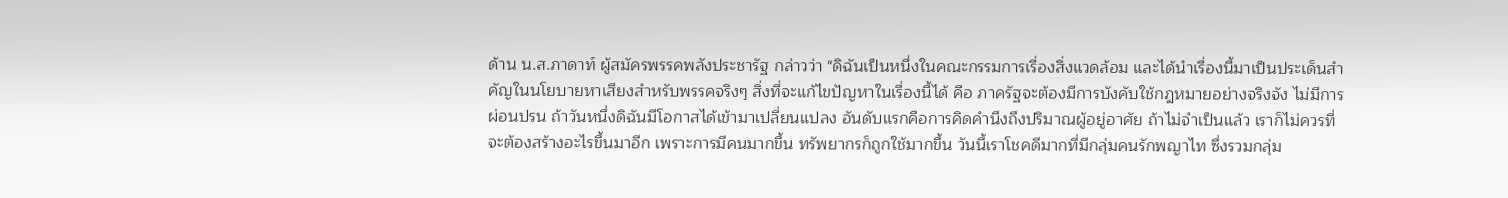ด้าน น.ส.ภาดาท์ ผู้สมัครพรรคพลังประชารัฐ กล่าวว่า "ดิฉันเป็นหนึ่งในคณะกรรมการเรื่องสิ่งแวดล้อม และได้นำเรื่องนี้มาเป็นประเด็นสำคัญในนโยบายหาเสียงสำหรับพรรคจริงๆ สิ่งที่จะแก้ไขปัญหาในเรื่องนี้ได้ คือ ภาครัฐจะต้องมีการบังคับใช้กฎหมายอย่างจริงจัง ไม่มีการผ่อนปรน ถ้าวันหนึ่งดิฉันมีโอกาสได้เข้ามาเปลี่ยนแปลง อันดับแรกคือการคิดคำนึงถึงปริมาณผู้อยู่อาศัย ถ้าไม่จำเป็นแล้ว เราก็ไม่ควรที่จะต้องสร้างอะไรขึ้นมาอีก เพราะการมีคนมากขึ้น ทรัพยากรก็ถูกใช้มากขึ้น วันนี้เราโชคดีมากที่มีกลุ่มคนรักพญาไท ซึ่งรวมกลุ่ม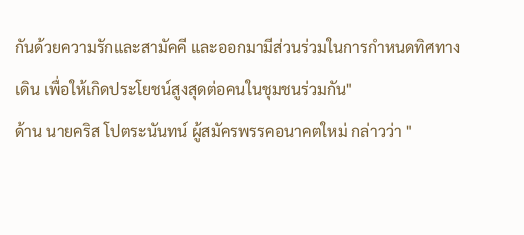กันด้วยความรักและสามัคคี และออกมามีส่วนร่วมในการกำหนดทิศทางเดิน เพื่อให้เกิดประโยชน์สูงสุดต่อคนในชุมชนร่วมกัน"
ด้าน นายคริส โปตระนันทน์ ผู้สมัครพรรคอนาคตใหม่ กล่าวว่า "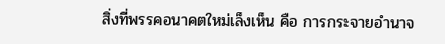สิ่งที่พรรคอนาคตใหม่เล็งเห็น คือ การกระจายอำนาจ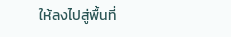ให้ลงไปสู่พื้นที่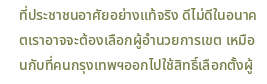ที่ประชาชนอาศัยอย่างแท้จริง ดีไม่ดีในอนาคตเราอาจจะต้องเลือกผู้อำนวยการเขต เหมือนกับที่คนกรุงเทพฯออกไปใช้สิทธิ์เลือกตั้งผู้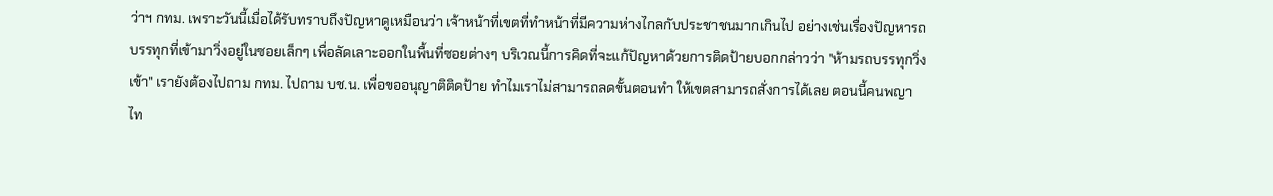ว่าฯ กทม. เพราะวันนี้เมื่อได้รับทราบถึงปัญหาดูเหมือนว่า เจ้าหน้าที่เขตที่ทำหน้าที่มีความห่างไกลกับประชาชนมากเกินไป อย่างเช่นเรื่องปัญหารถบรรทุกที่เข้ามาวิ่งอยู่ในซอยเล็กๆ เพื่อลัดเลาะออกในพื้นที่ซอยต่างๆ บริเวณนี้การคิดที่จะแก้ปัญหาด้วยการติดป้ายบอกกล่าวว่า "ห้ามรถบรรทุกวิ่งเข้า" เรายังต้องไปถาม กทม. ไปถาม บช.น. เพื่อขออนุญาติติดป้าย ทำไมเราไม่สามารถลดขั้นตอนทำ ให้เขตสามารถสั่งการได้เลย ตอนนี้คนพญาไท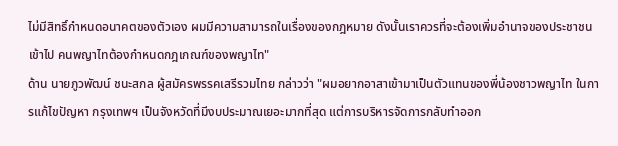ไม่มีสิทธิ์กำหนดอนาคตของตัวเอง ผมมีความสามารถในเรื่องของกฎหมาย ดังนั้นเราควรที่จะต้องเพิ่มอำนาจของประชาชนเข้าไป คนพญาไทต้องกำหนดกฎเกณฑ์ของพญาไท"
ด้าน นายภูวพัฒน์ ชนะสกล ผู้สมัครพรรคเสรีรวมไทย กล่าวว่า "ผมอยากอาสาเข้ามาเป็นตัวแทนของพี่น้องชาวพญาไท ในการแก้ไขปัญหา กรุงเทพฯ เป็นจังหวัดที่มีงบประมาณเยอะมากที่สุด แต่การบริหารจัดการกลับทำออก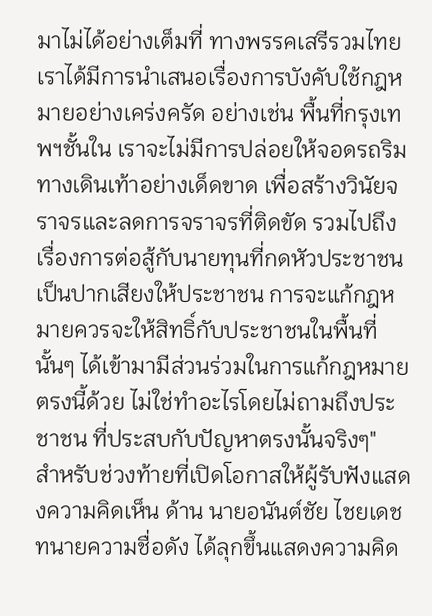มาไม่ได้อย่างเต็มที่ ทางพรรคเสรีรวมไทย เราได้มีการนำเสนอเรื่องการบังคับใช้กฎหมายอย่างเคร่งครัด อย่างเช่น พื้นที่กรุงเทพฯชั้นใน เราจะไม่มีการปล่อยให้จอดรถริมทางเดินเท้าอย่างเด็ดขาด เพื่อสร้างวินัยจราจรและลดการจราจรที่ติดขัด รวมไปถึงเรื่องการต่อสู้กับนายทุนที่กดหัวประชาชน เป็นปากเสียงให้ประชาชน การจะแก้กฎหมายควรจะให้สิทธิ์กับประชาชนในพื้นที่นั้นๆ ได้เข้ามามีส่วนร่วมในการแก้กฎหมายตรงนี้ด้วย ไม่ใช่ทำอะไรโดยไม่ถามถึงประชาชน ที่ประสบกับปัญหาตรงนั้นจริงๆ"
สำหรับช่วงท้ายที่เปิดโอกาสให้ผู้รับฟังแสดงความคิดเห็น ด้าน นายอนันต์ชัย ไชยเดช ทนายความชื่อดัง ได้ลุกขึ้นแสดงความคิด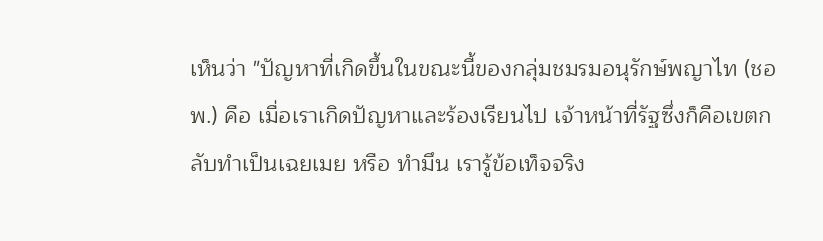เห็นว่า "ปัญหาที่เกิดขึ้นในขณะนี้ของกลุ่มชมรมอนุรักษ์พญาไท (ชอพ.) คือ เมื่อเราเกิดปัญหาและร้องเรียนไป เจ้าหน้าที่รัฐซึ่งก็คือเขตกลับทำเป็นเฉยเมย หรือ ทำมึน เรารู้ข้อเท็จจริง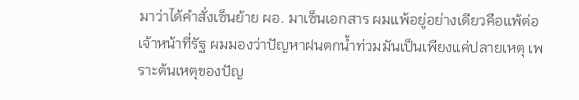มาว่าได้คำสั่งเซ็นย้าย ผอ. มาเซ็นเอกสาร ผมแพ้อยู่อย่างเดียวคือแพ้ต่อเจ้าหน้าที่รัฐ ผมมองว่าปัญหาฝนตกน้ำท่วมมันเป็นเพียงแค่ปลายเหตุ เพราะต้นเหตุของปัญ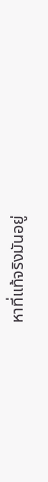หาที่แท้จริงมันอยู่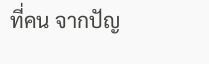ที่คน จากปัญ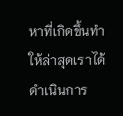หาที่เกิดขึ้นทำให้ล่าสุดเราได้ดำเนินการ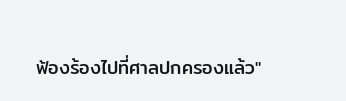ฟ้องร้องไปที่ศาลปกครองแล้ว"